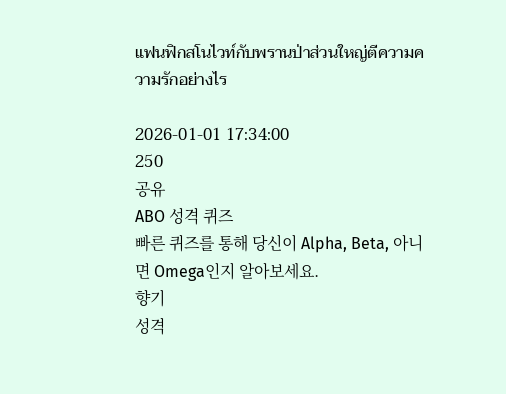แฟนฟิกสโนไวท์กับพรานป่าส่วนใหญ่ตีความความรักอย่างไร

2026-01-01 17:34:00
250
공유
ABO 성격 퀴즈
빠른 퀴즈를 통해 당신이 Alpha, Beta, 아니면 Omega인지 알아보세요.
향기
성격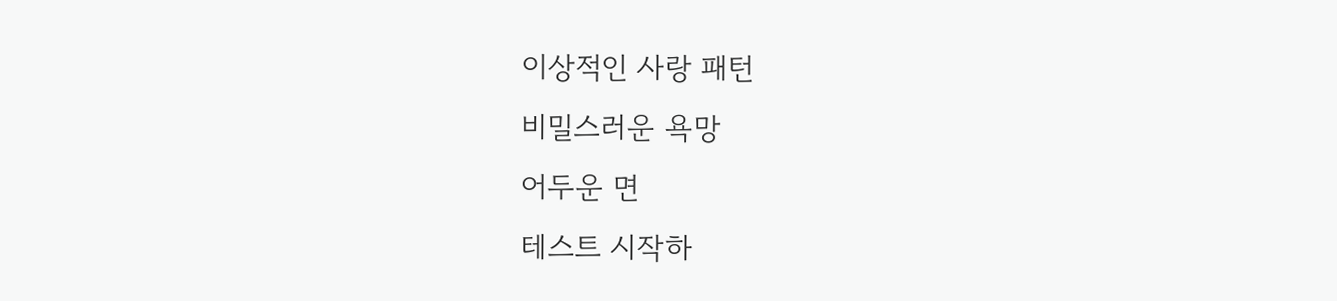이상적인 사랑 패턴
비밀스러운 욕망
어두운 면
테스트 시작하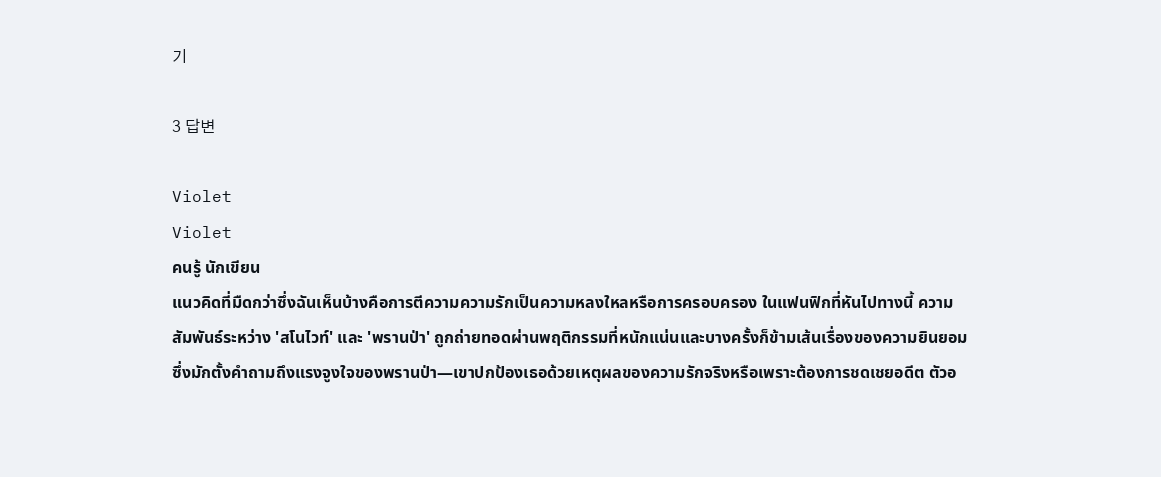기

3 답변

Violet
Violet
คนรู้ นักเขียน
แนวคิดที่มืดกว่าซึ่งฉันเห็นบ้างคือการตีความความรักเป็นความหลงใหลหรือการครอบครอง ในแฟนฟิกที่หันไปทางนี้ ความสัมพันธ์ระหว่าง 'สโนไวท์' และ 'พรานป่า' ถูกถ่ายทอดผ่านพฤติกรรมที่หนักแน่นและบางครั้งก็ข้ามเส้นเรื่องของความยินยอม ซึ่งมักตั้งคำถามถึงแรงจูงใจของพรานป่า—เขาปกป้องเธอด้วยเหตุผลของความรักจริงหรือเพราะต้องการชดเชยอดีต ตัวอ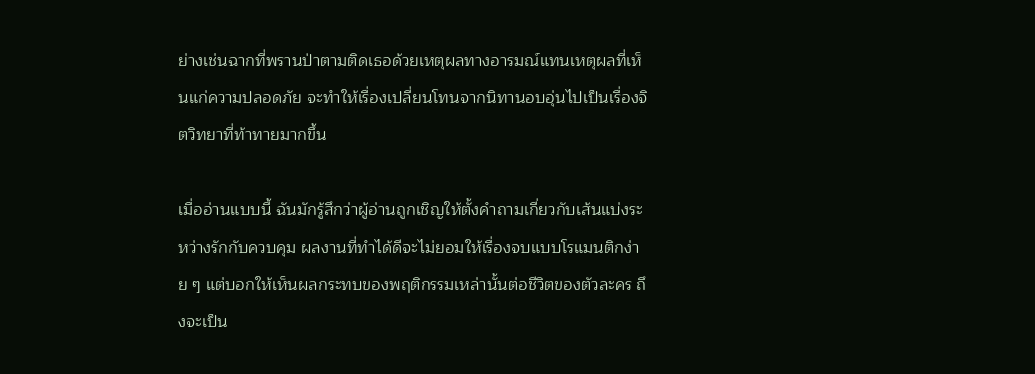ย่างเช่นฉากที่พรานป่าตามติดเธอด้วยเหตุผลทางอารมณ์แทนเหตุผลที่เห็นแก่ความปลอดภัย จะทำให้เรื่องเปลี่ยนโทนจากนิทานอบอุ่นไปเป็นเรื่องจิตวิทยาที่ท้าทายมากขึ้น

เมื่ออ่านแบบนี้ ฉันมักรู้สึกว่าผู้อ่านถูกเชิญให้ตั้งคำถามเกี่ยวกับเส้นแบ่งระหว่างรักกับควบคุม ผลงานที่ทำได้ดีจะไม่ยอมให้เรื่องจบแบบโรแมนติกง่าย ๆ แต่บอกให้เห็นผลกระทบของพฤติกรรมเหล่านั้นต่อชีวิตของตัวละคร ถึงจะเป็น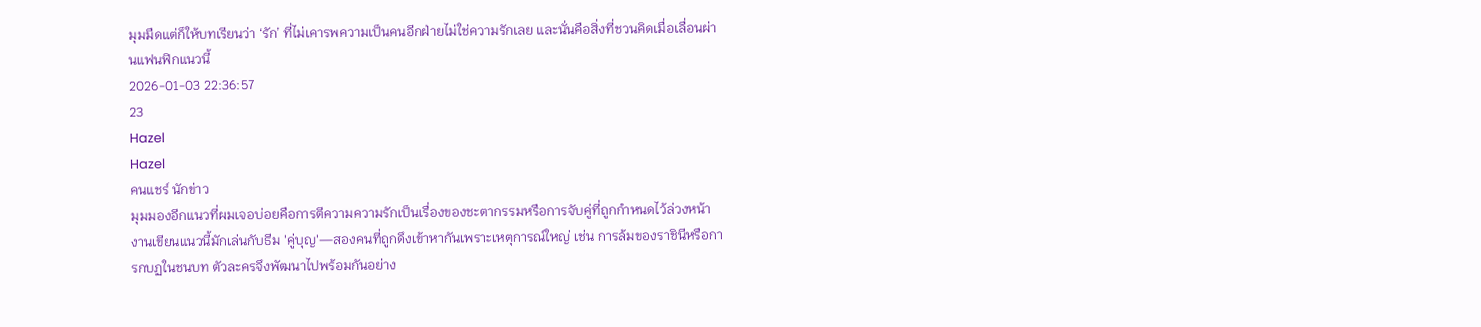มุมมืดแต่ก็ให้บทเรียนว่า ‘รัก’ ที่ไม่เคารพความเป็นคนอีกฝ่ายไม่ใช่ความรักเลย และนั่นคือสิ่งที่ชวนคิดเมื่อเลื่อนผ่านแฟนฟิกแนวนี้
2026-01-03 22:36:57
23
Hazel
Hazel
คนแชร์ นักข่าว
มุมมองอีกแนวที่ผมเจอบ่อยคือการตีความความรักเป็นเรื่องของชะตากรรมหรือการจับคู่ที่ถูกกำหนดไว้ล่วงหน้า งานเขียนแนวนี้มักเล่นกับธีม 'คู่บุญ'—สองคนที่ถูกดึงเข้าหากันเพราะเหตุการณ์ใหญ่ เช่น การล้มของราชินีหรือการกบฏในชนบท ตัวละครจึงพัฒนาไปพร้อมกันอย่าง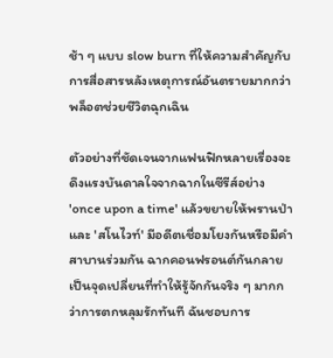ช้า ๆ แบบ slow burn ที่ให้ความสำคัญกับการสื่อสารหลังเหตุการณ์อันตรายมากกว่าพล็อตช่วยชีวิตฉุกเฉิน

ตัวอย่างที่ชัดเจนจากแฟนฟิกหลายเรื่องจะดึงแรงบันดาลใจจากฉากในซีรีส์อย่าง 'once upon a time' แล้วขยายให้พรานป่าและ 'สโนไวท์' มีอดีตเชื่อมโยงกันหรือมีคำสาบานร่วมกัน ฉากคอนฟรอนต์กันกลายเป็นจุดเปลี่ยนที่ทำให้รู้จักกันจริง ๆ มากกว่าการตกหลุมรักทันที ฉันชอบการ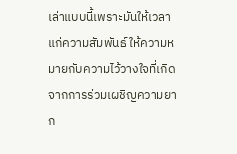เล่าแบบนี้เพราะมันให้เวลาแก่ความสัมพันธ์ ให้ความหมายกับความไว้วางใจที่เกิดจากการร่วมเผชิญความยาก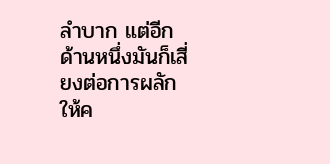ลำบาก แต่อีกด้านหนึ่งมันก็เสี่ยงต่อการผลักให้ค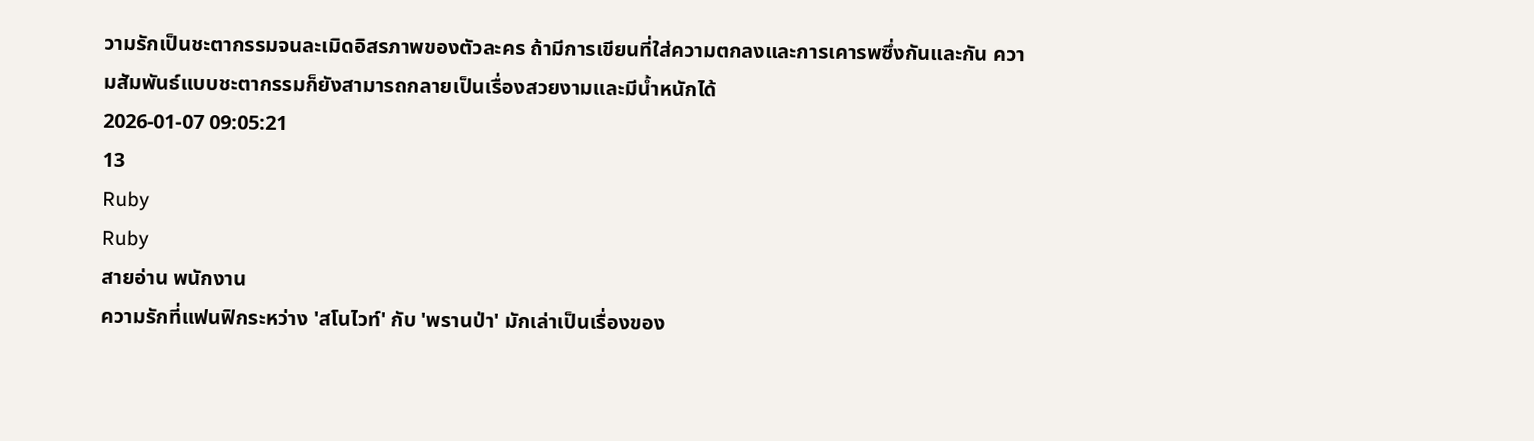วามรักเป็นชะตากรรมจนละเมิดอิสรภาพของตัวละคร ถ้ามีการเขียนที่ใส่ความตกลงและการเคารพซึ่งกันและกัน ความสัมพันธ์แบบชะตากรรมก็ยังสามารถกลายเป็นเรื่องสวยงามและมีน้ำหนักได้
2026-01-07 09:05:21
13
Ruby
Ruby
สายอ่าน พนักงาน
ความรักที่แฟนฟิกระหว่าง 'สโนไวท์' กับ 'พรานป่า' มักเล่าเป็นเรื่องของ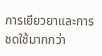การเยียวยาและการชดใช้มากกว่า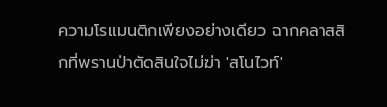ความโรแมนติกเพียงอย่างเดียว ฉากคลาสสิกที่พรานป่าตัดสินใจไม่ฆ่า 'สโนไวท์'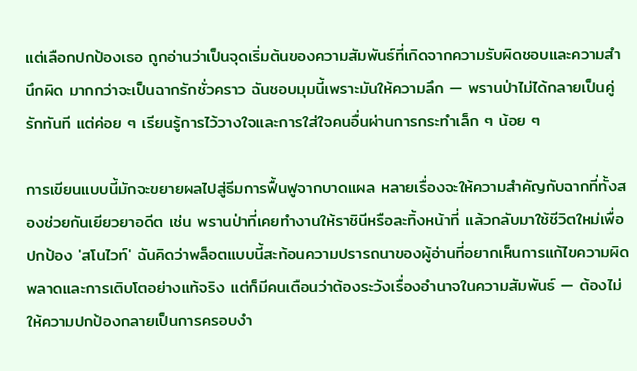แต่เลือกปกป้องเธอ ถูกอ่านว่าเป็นจุดเริ่มต้นของความสัมพันธ์ที่เกิดจากความรับผิดชอบและความสำนึกผิด มากกว่าจะเป็นฉากรักชั่วคราว ฉันชอบมุมนี้เพราะมันให้ความลึก — พรานป่าไม่ได้กลายเป็นคู่รักทันที แต่ค่อย ๆ เรียนรู้การไว้วางใจและการใส่ใจคนอื่นผ่านการกระทำเล็ก ๆ น้อย ๆ

การเขียนแบบนี้มักจะขยายผลไปสู่ธีมการฟื้นฟูจากบาดแผล หลายเรื่องจะให้ความสำคัญกับฉากที่ทั้งสองช่วยกันเยียวยาอดีต เช่น พรานป่าที่เคยทำงานให้ราชินีหรือละทิ้งหน้าที่ แล้วกลับมาใช้ชีวิตใหม่เพื่อปกป้อง 'สโนไวท์' ฉันคิดว่าพล็อตแบบนี้สะท้อนความปรารถนาของผู้อ่านที่อยากเห็นการแก้ไขความผิดพลาดและการเติบโตอย่างแท้จริง แต่ก็มีคนเตือนว่าต้องระวังเรื่องอำนาจในความสัมพันธ์ — ต้องไม่ให้ความปกป้องกลายเป็นการครอบงำ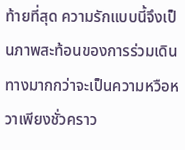ท้ายที่สุด ความรักแบบนี้จึงเป็นภาพสะท้อนของการร่วมเดินทางมากกว่าจะเป็นความหวือหวาเพียงชั่วคราว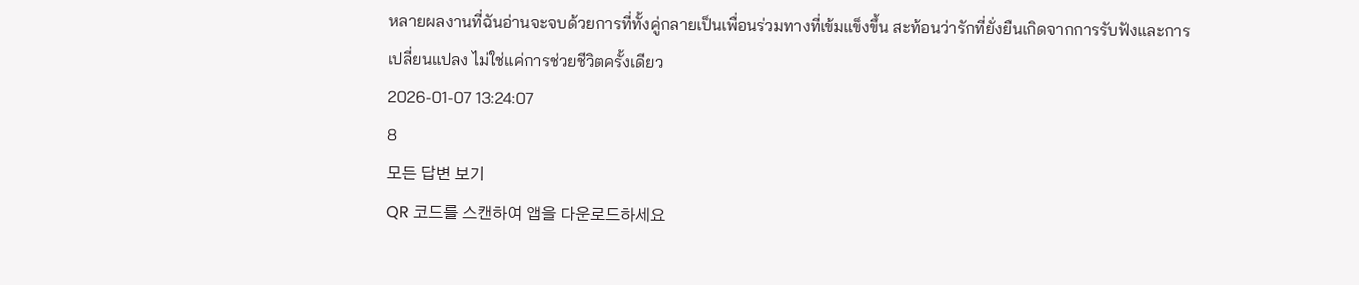หลายผลงานที่ฉันอ่านจะจบด้วยการที่ทั้งคู่กลายเป็นเพื่อนร่วมทางที่เข้มแข็งขึ้น สะท้อนว่ารักที่ยั่งยืนเกิดจากการรับฟังและการเปลี่ยนแปลง ไม่ใช่แค่การช่วยชีวิตครั้งเดียว
2026-01-07 13:24:07
8
모든 답변 보기
QR 코드를 스캔하여 앱을 다운로드하세요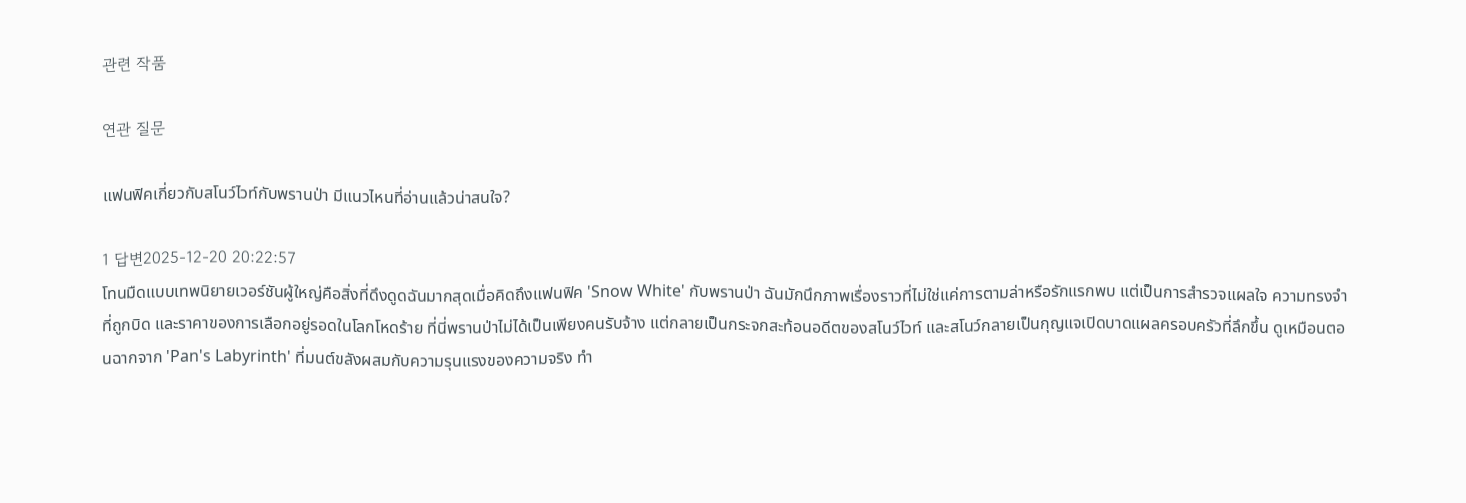관련 작품

연관 질문

แฟนฟิคเกี่ยวกับสโนว์ไวท์กับพรานป่า มีแนวไหนที่อ่านแล้วน่าสนใจ?

1 답변2025-12-20 20:22:57
โทนมืดแบบเทพนิยายเวอร์ชันผู้ใหญ่คือสิ่งที่ดึงดูดฉันมากสุดเมื่อคิดถึงแฟนฟิค 'Snow White' กับพรานป่า ฉันมักนึกภาพเรื่องราวที่ไม่ใช่แค่การตามล่าหรือรักแรกพบ แต่เป็นการสำรวจแผลใจ ความทรงจำที่ถูกบิด และราคาของการเลือกอยู่รอดในโลกโหดร้าย ที่นี่พรานป่าไม่ได้เป็นเพียงคนรับจ้าง แต่กลายเป็นกระจกสะท้อนอดีตของสโนว์ไวท์ และสโนว์กลายเป็นกุญแจเปิดบาดแผลครอบครัวที่ลึกขึ้น ดูเหมือนตอนฉากจาก 'Pan's Labyrinth' ที่มนต์ขลังผสมกับความรุนแรงของความจริง ทำ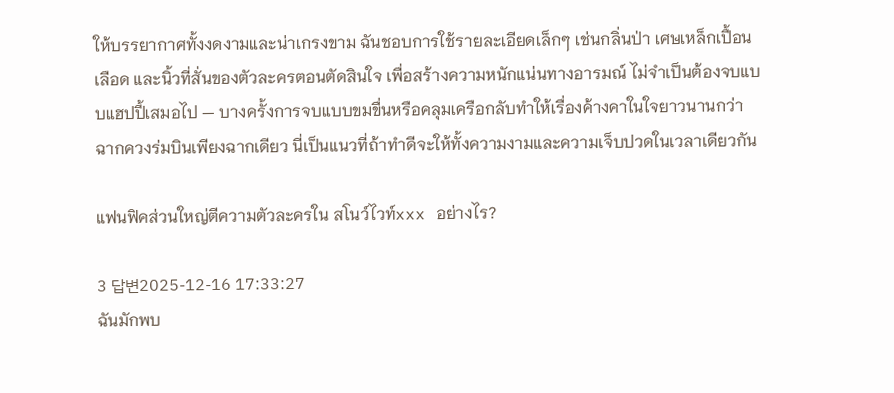ให้บรรยากาศทั้งงดงามและน่าเกรงขาม ฉันชอบการใช้รายละเอียดเล็กๆ เช่นกลิ่นป่า เศษเหล็กเปื้อนเลือด และนิ้วที่สั่นของตัวละครตอนตัดสินใจ เพื่อสร้างความหนักแน่นทางอารมณ์ ไม่จำเป็นต้องจบแบบแฮปปี้เสมอไป — บางครั้งการจบแบบขมขื่นหรือคลุมเครือกลับทำให้เรื่องค้างคาในใจยาวนานกว่าฉากควงร่มบินเพียงฉากเดียว นี่เป็นแนวที่ถ้าทำดีจะให้ทั้งความงามและความเจ็บปวดในเวลาเดียวกัน

แฟนฟิคส่วนใหญ่ตีความตัวละครใน สโนว์ไวท์xxx อย่างไร?

3 답변2025-12-16 17:33:27
ฉันมักพบ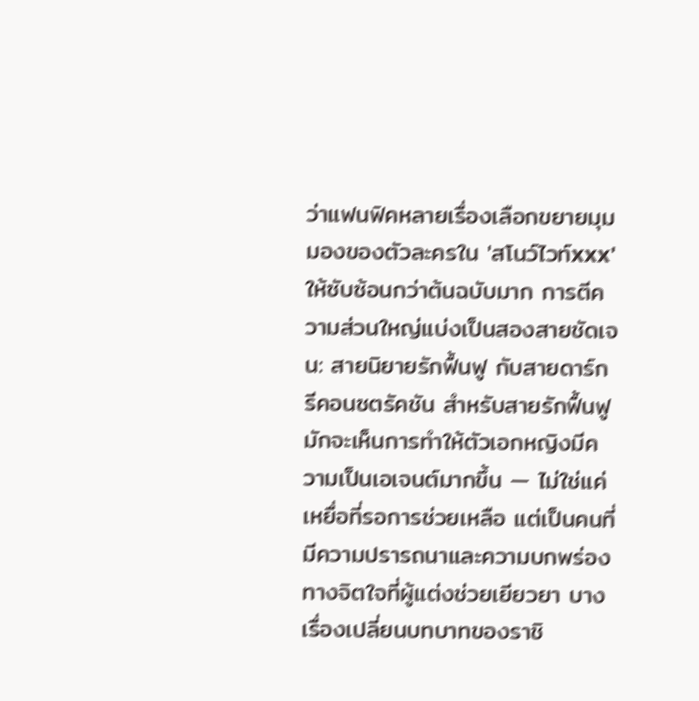ว่าแฟนฟิคหลายเรื่องเลือกขยายมุมมองของตัวละครใน 'สโนว์ไวท์xxx' ให้ซับซ้อนกว่าต้นฉบับมาก การตีความส่วนใหญ่แบ่งเป็นสองสายชัดเจน: สายนิยายรักฟื้นฟู กับสายดาร์กรีคอนซตรัคชัน สำหรับสายรักฟื้นฟู มักจะเห็นการทำให้ตัวเอกหญิงมีความเป็นเอเจนต์มากขึ้น — ไม่ใช่แค่เหยื่อที่รอการช่วยเหลือ แต่เป็นคนที่มีความปรารถนาและความบกพร่องทางจิตใจที่ผู้แต่งช่วยเยียวยา บางเรื่องเปลี่ยนบทบาทของราชิ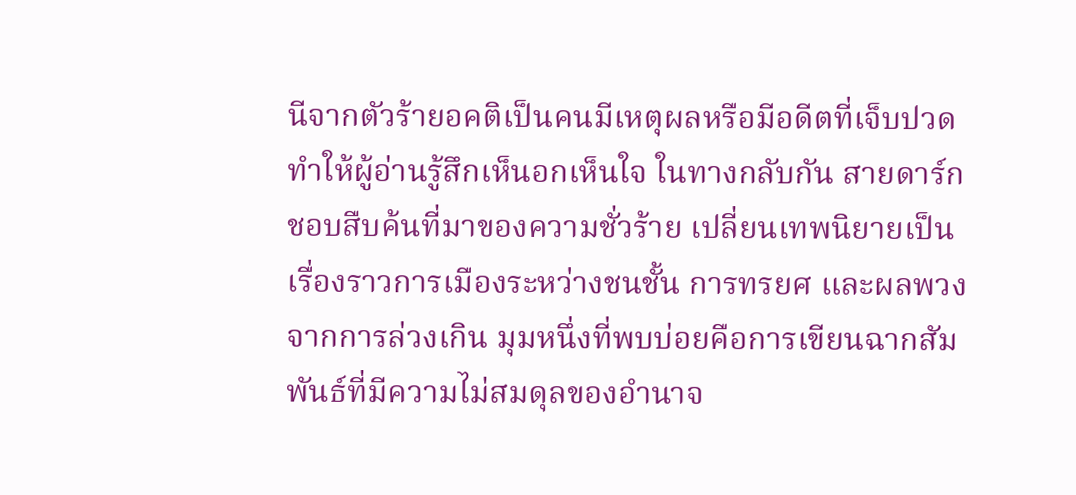นีจากตัวร้ายอคติเป็นคนมีเหตุผลหรือมีอดีตที่เจ็บปวด ทำให้ผู้อ่านรู้สึกเห็นอกเห็นใจ ในทางกลับกัน สายดาร์กชอบสืบค้นที่มาของความชั่วร้าย เปลี่ยนเทพนิยายเป็นเรื่องราวการเมืองระหว่างชนชั้น การทรยศ และผลพวงจากการล่วงเกิน มุมหนึ่งที่พบบ่อยคือการเขียนฉากสัมพันธ์ที่มีความไม่สมดุลของอำนาจ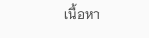เนื้อหา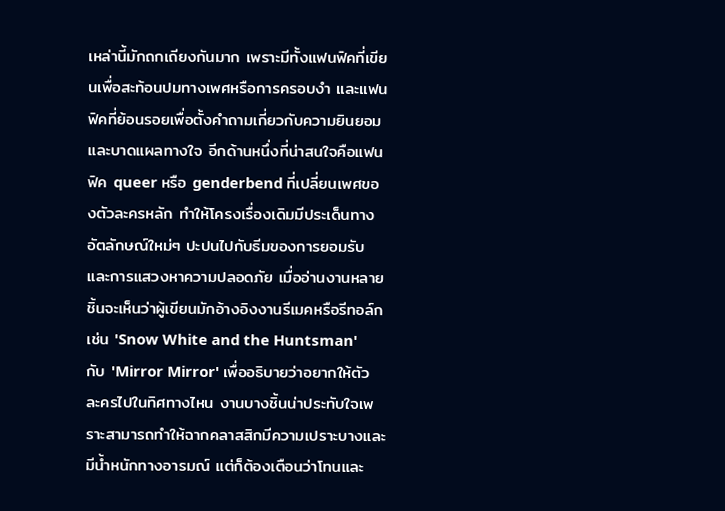เหล่านี้มักถกเถียงกันมาก เพราะมีทั้งแฟนฟิคที่เขียนเพื่อสะท้อนปมทางเพศหรือการครอบงำ และแฟนฟิคที่ย้อนรอยเพื่อตั้งคำถามเกี่ยวกับความยินยอมและบาดแผลทางใจ อีกด้านหนึ่งที่น่าสนใจคือแฟนฟิค queer หรือ genderbend ที่เปลี่ยนเพศของตัวละครหลัก ทำให้โครงเรื่องเดิมมีประเด็นทางอัตลักษณ์ใหม่ๆ ปะปนไปกับธีมของการยอมรับและการแสวงหาความปลอดภัย เมื่ออ่านงานหลายชิ้นจะเห็นว่าผู้เขียนมักอ้างอิงงานรีเมคหรือรีทอล์ก เช่น 'Snow White and the Huntsman' กับ 'Mirror Mirror' เพื่ออธิบายว่าอยากให้ตัวละครไปในทิศทางไหน งานบางชิ้นน่าประทับใจเพราะสามารถทำให้ฉากคลาสสิกมีความเปราะบางและมีน้ำหนักทางอารมณ์ แต่ก็ต้องเตือนว่าโทนและ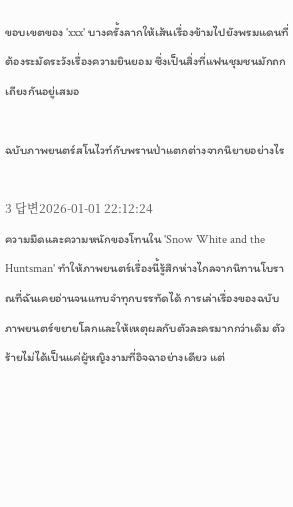ขอบเขตของ 'xxx' บางครั้งลากให้เส้นเรื่องข้ามไปยังพรมแดนที่ต้องระมัดระวังเรื่องความยินยอม ซึ่งเป็นสิ่งที่แฟนชุมชนมักถกเถียงกันอยู่เสมอ

ฉบับภาพยนตร์สโนไวท์กับพรานป่าแตกต่างจากนิยายอย่างไร

3 답변2026-01-01 22:12:24
ความมืดและความหนักของโทนใน 'Snow White and the Huntsman' ทำให้ภาพยนตร์เรื่องนี้รู้สึกห่างไกลจากนิทานโบราณที่ฉันเคยอ่านจนแทบจำทุกบรรทัดได้ การเล่าเรื่องของฉบับภาพยนตร์ขยายโลกและให้เหตุผลกับตัวละครมากกว่าเดิม ตัวร้ายไม่ได้เป็นแค่ผู้หญิงงามที่อิจฉาอย่างเดียว แต่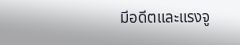มีอดีตและแรงจู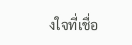งใจที่เชื่อ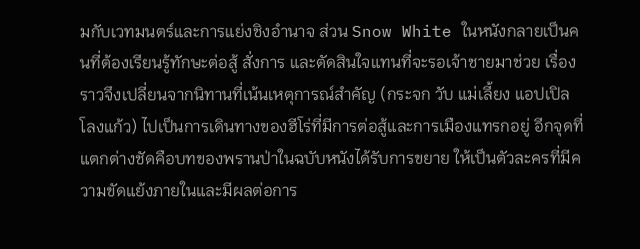มกับเวทมนตร์และการแย่งชิงอำนาจ ส่วน Snow White ในหนังกลายเป็นคนที่ต้องเรียนรู้ทักษะต่อสู้ สั่งการ และตัดสินใจแทนที่จะรอเจ้าชายมาช่วย เรื่องราวจึงเปลี่ยนจากนิทานที่เน้นเหตุการณ์สำคัญ (กระจก วับ แม่เลี้ยง แอปเปิล โลงแก้ว) ไปเป็นการเดินทางของฮีโร่ที่มีการต่อสู้และการเมืองแทรกอยู่ อีกจุดที่แตกต่างชัดคือบทของพรานป่าในฉบับหนังได้รับการขยาย ให้เป็นตัวละครที่มีความขัดแย้งภายในและมีผลต่อการ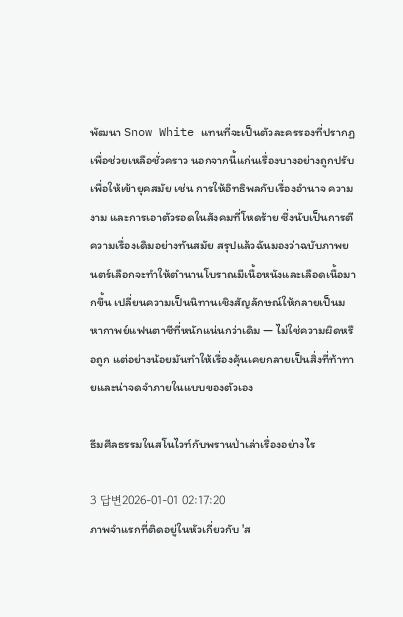พัฒนา Snow White แทนที่จะเป็นตัวละครรองที่ปรากฏเพื่อช่วยเหลือชั่วคราว นอกจากนี้แก่นเรื่องบางอย่างถูกปรับเพื่อให้เข้ายุคสมัย เช่น การให้อิทธิพลกับเรื่องอำนาจ ความงาม และการเอาตัวรอดในสังคมที่โหดร้าย ซึ่งนับเป็นการตีความเรื่องเดิมอย่างทันสมัย สรุปแล้วฉันมองว่าฉบับภาพยนตร์เลือกจะทำให้ตำนานโบราณมีเนื้อหนังและเลือดเนื้อมากขึ้น เปลี่ยนความเป็นนิทานเชิงสัญลักษณ์ให้กลายเป็นมหากาพย์แฟนตาซีที่หนักแน่นกว่าเดิม — ไม่ใช่ความผิดหรือถูก แต่อย่างน้อยมันทำให้เรื่องคุ้นเคยกลายเป็นสิ่งที่ท้าทายและน่าจดจำภายในแบบของตัวเอง

ธีมศีลธรรมในสโนไวท์กับพรานป่าเล่าเรื่องอย่างไร

3 답변2026-01-01 02:17:20
ภาพจำแรกที่ติดอยู่ในหัวเกี่ยวกับ 'ส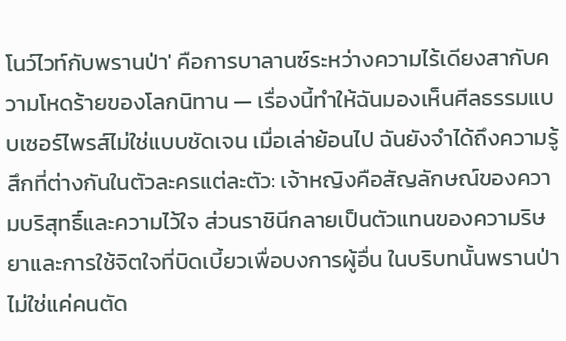โนว์ไวท์กับพรานป่า' คือการบาลานซ์ระหว่างความไร้เดียงสากับความโหดร้ายของโลกนิทาน — เรื่องนี้ทำให้ฉันมองเห็นศีลธรรมแบบเซอร์ไพรส์ไม่ใช่แบบชัดเจน เมื่อเล่าย้อนไป ฉันยังจำได้ถึงความรู้สึกที่ต่างกันในตัวละครแต่ละตัว: เจ้าหญิงคือสัญลักษณ์ของความบริสุทธิ์และความไว้ใจ ส่วนราชินีกลายเป็นตัวแทนของความริษยาและการใช้จิตใจที่บิดเบี้ยวเพื่อบงการผู้อื่น ในบริบทนั้นพรานป่าไม่ใช่แค่คนตัด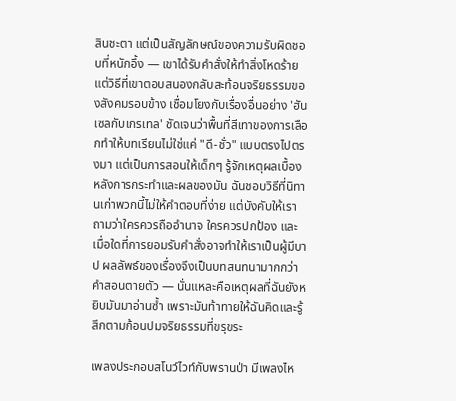สินชะตา แต่เป็นสัญลักษณ์ของความรับผิดชอบที่หนักอึ้ง — เขาได้รับคำสั่งให้ทำสิ่งโหดร้ายแต่วิธีที่เขาตอบสนองกลับสะท้อนจริยธรรมของสังคมรอบข้าง เชื่อมโยงกับเรื่องอื่นอย่าง 'ฮันเซลกับเกรเทล' ชัดเจนว่าพื้นที่สีเทาของการเลือกทำให้บทเรียนไม่ใช่แค่ "ดี-ชั่ว" แบบตรงไปตรงมา แต่เป็นการสอนให้เด็กๆ รู้จักเหตุผลเบื้องหลังการกระทำและผลของมัน ฉันชอบวิธีที่นิทานเก่าพวกนี้ไม่ให้คำตอบที่ง่าย แต่บังคับให้เราถามว่าใครควรถืออำนาจ ใครควรปกป้อง และเมื่อใดที่การยอมรับคำสั่งอาจทำให้เราเป็นผู้มีบาป ผลลัพธ์ของเรื่องจึงเป็นบทสนทนามากกว่าคำสอนตายตัว — นั่นแหละคือเหตุผลที่ฉันยังหยิบมันมาอ่านซ้ำ เพราะมันท้าทายให้ฉันคิดและรู้สึกตามก้อนปมจริยธรรมที่ขรุขระ

เพลงประกอบสโนว์ไวท์กับพรานป่า มีเพลงไห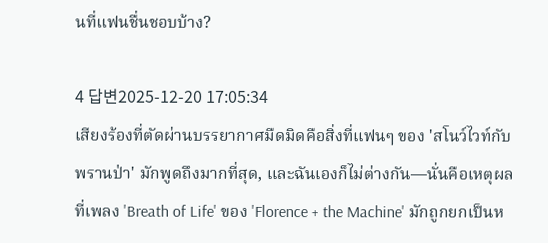นที่แฟนชื่นชอบบ้าง?

4 답변2025-12-20 17:05:34
เสียงร้องที่ตัดผ่านบรรยากาศมืดมิดคือสิ่งที่แฟนๆ ของ 'สโนว์ไวท์กับพรานป่า' มักพูดถึงมากที่สุด, และฉันเองก็ไม่ต่างกัน—นั่นคือเหตุผลที่เพลง 'Breath of Life' ของ 'Florence + the Machine' มักถูกยกเป็นห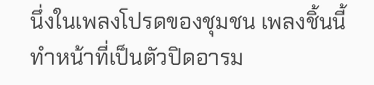นึ่งในเพลงโปรดของชุมชน เพลงชิ้นนี้ทำหน้าที่เป็นตัวปิดอารม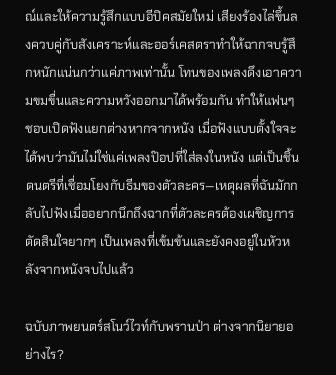ณ์และให้ความรู้สึกแบบอีปิคสมัยใหม่ เสียงร้องไล่ขึ้นลงควบคู่กับสังเคราะห์และออร์เคสตราทำให้ฉากจบรู้สึกหนักแน่นกว่าแค่ภาพเท่านั้น โทนของเพลงดึงเอาความขมขื่นและความหวังออกมาได้พร้อมกัน ทำให้แฟนๆ ชอบเปิดฟังแยกต่างหากจากหนัง เมื่อฟังแบบตั้งใจจะได้พบว่ามันไม่ใช่แค่เพลงป๊อปที่ใส่ลงในหนัง แต่เป็นชิ้นดนตรีที่เชื่อมโยงกับธีมของตัวละคร—เหตุผลที่ฉันมักกลับไปฟังเมื่ออยากนึกถึงฉากที่ตัวละครต้องเผชิญการตัดสินใจยากๆ เป็นเพลงที่เข้มข้นและยังคงอยู่ในหัวหลังจากหนังจบไปแล้ว

ฉบับภาพยนตร์สโนว์ไวท์กับพรานป่า ต่างจากนิยายอย่างไร?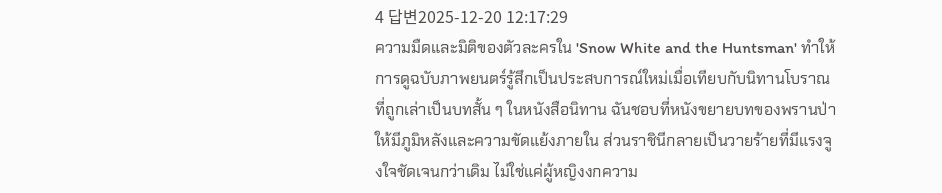4 답변2025-12-20 12:17:29
ความมืดและมิติของตัวละครใน 'Snow White and the Huntsman' ทำให้การดูฉบับภาพยนตร์รู้สึกเป็นประสบการณ์ใหม่เมื่อเทียบกับนิทานโบราณที่ถูกเล่าเป็นบทสั้น ๆ ในหนังสือนิทาน ฉันชอบที่หนังขยายบทของพรานป่าให้มีภูมิหลังและความขัดแย้งภายใน ส่วนราชินีกลายเป็นวายร้ายที่มีแรงจูงใจชัดเจนกว่าเดิม ไม่ใช่แค่ผู้หญิงงกความ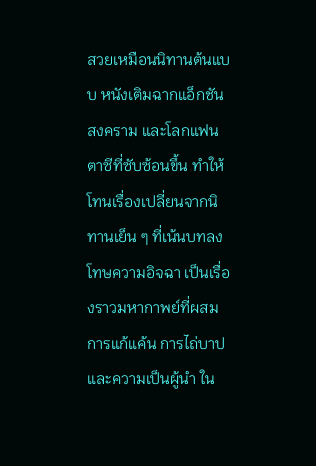สวยเหมือนนิทานต้นแบบ หนังเติมฉากแอ็กชัน สงคราม และโลกแฟนตาซีที่ซับซ้อนขึ้น ทำให้โทนเรื่องเปลี่ยนจากนิทานเย็น ๆ ที่เน้นบทลงโทษความอิจฉา เป็นเรื่องราวมหากาพย์ที่ผสมการแก้แค้น การไถ่บาป และความเป็นผู้นำ ใน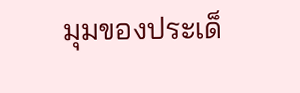มุมของประเด็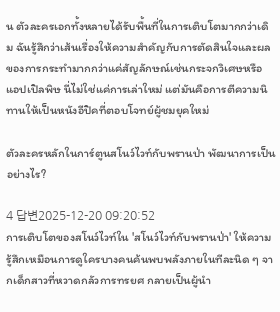น ตัวละครเอกทั้งหลายได้รับพื้นที่ในการเติบโตมากกว่าเดิม ฉันรู้สึกว่าเส้นเรื่องให้ความสำคัญกับการตัดสินใจและผลของการกระทำมากกว่าแค่สัญลักษณ์เช่นกระจกวิเศษหรือแอปเปิลพิษ นี่ไม่ใช่แค่การเล่าใหม่ แต่มันคือการตีความนิทานให้เป็นหนังอีปิคที่ตอบโจทย์ผู้ชมยุคใหม่

ตัวละครหลักในการ์ตูนสโนว์ไวท์กับพรานป่า พัฒนาการเป็นอย่างไร?

4 답변2025-12-20 09:20:52
การเติบโตของสโนว์ไวท์ใน 'สโนว์ไวท์กับพรานป่า' ให้ความรู้สึกเหมือนการดูใครบางคนค้นพบพลังภายในทีละนิด ๆ จากเด็กสาวที่หวาดกลัวการทรยศ กลายเป็นผู้นำ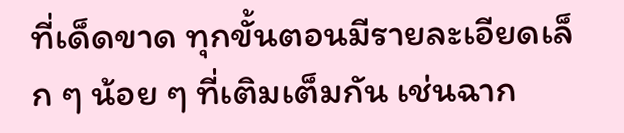ที่เด็ดขาด ทุกขั้นตอนมีรายละเอียดเล็ก ๆ น้อย ๆ ที่เติมเต็มกัน เช่นฉาก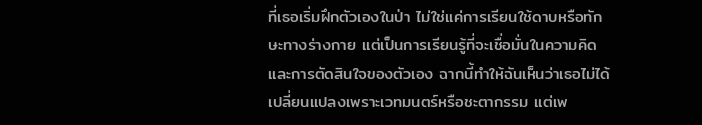ที่เธอเริ่มฝึกตัวเองในป่า ไม่ใช่แค่การเรียนใช้ดาบหรือทักษะทางร่างกาย แต่เป็นการเรียนรู้ที่จะเชื่อมั่นในความคิดและการตัดสินใจของตัวเอง ฉากนี้ทำให้ฉันเห็นว่าเธอไม่ได้เปลี่ยนแปลงเพราะเวทมนตร์หรือชะตากรรม แต่เพ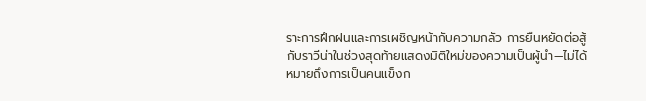ราะการฝึกฝนและการเผชิญหน้ากับความกลัว การยืนหยัดต่อสู้กับราวีน่าในช่วงสุดท้ายแสดงมิติใหม่ของความเป็นผู้นำ—ไม่ได้หมายถึงการเป็นคนแข็งก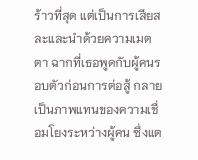ร้าวที่สุด แต่เป็นการเสียสละและนำด้วยความเมตตา ฉากที่เธอพูดกับผู้คนรอบตัวก่อนการต่อสู้ กลายเป็นภาพแทนของความเชื่อมโยงระหว่างผู้คน ซึ่งแต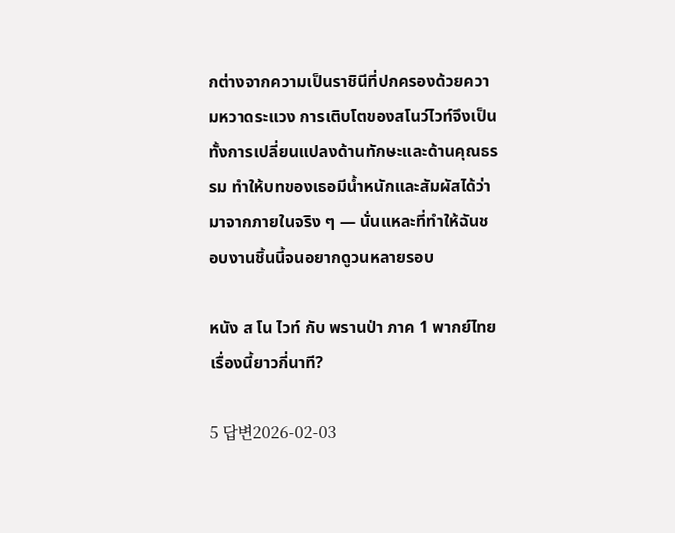กต่างจากความเป็นราชินีที่ปกครองด้วยความหวาดระแวง การเติบโตของสโนว์ไวท์จึงเป็นทั้งการเปลี่ยนแปลงด้านทักษะและด้านคุณธรรม ทำให้บทของเธอมีน้ำหนักและสัมผัสได้ว่ามาจากภายในจริง ๆ — นั่นแหละที่ทำให้ฉันชอบงานชิ้นนี้จนอยากดูวนหลายรอบ

หนัง ส โน ไวท์ กับ พรานป่า ภาค 1 พากย์ไทย เรื่องนี้ยาวกี่นาที?

5 답변2026-02-03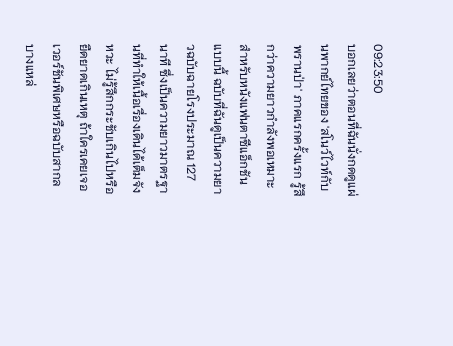09:23:50
บอกเลยว่าตอนที่ฉันนั่งกดดูแผ่นพากย์ไทยของ 'สโนว์ไวท์กับพรานป่า' ภาคแรกครั้งแรก รู้สึกว่าความยาวกำลังพอเหมาะสำหรับหนังแฟนตาซีแอ็กชันแบบนี้ ฉบับที่ฉันดูเป็นความยาวฉบับฉายโรงประมาณ 127 นาที ซึ่งเป็นความยาวมาตรฐานที่ทำให้เนื้อเรื่องเดินได้เต็มจังหวะ ไม่รู้สึกกระชับเกินไปหรือยืดยาดเกินเหตุ ถ้าใครเคยเจอเวอร์ชันพิเศษหรือฉบับสากลบางแหล่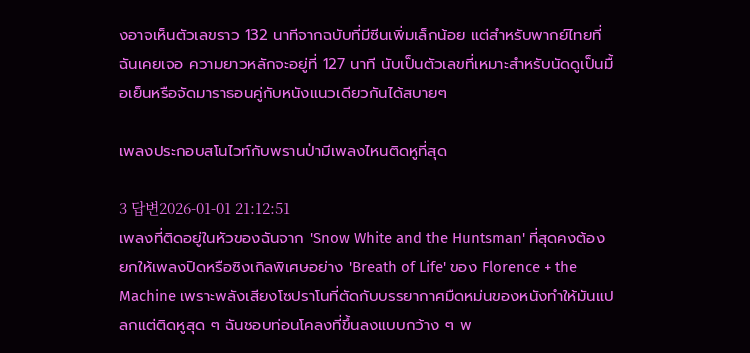งอาจเห็นตัวเลขราว 132 นาทีจากฉบับที่มีซีนเพิ่มเล็กน้อย แต่สำหรับพากย์ไทยที่ฉันเคยเจอ ความยาวหลักจะอยู่ที่ 127 นาที นับเป็นตัวเลขที่เหมาะสำหรับนัดดูเป็นมื้อเย็นหรือจัดมาราธอนคู่กับหนังแนวเดียวกันได้สบายๆ

เพลงประกอบสโนไวท์กับพรานป่ามีเพลงไหนติดหูที่สุด

3 답변2026-01-01 21:12:51
เพลงที่ติดอยู่ในหัวของฉันจาก 'Snow White and the Huntsman' ที่สุดคงต้องยกให้เพลงปิดหรือซิงเกิลพิเศษอย่าง 'Breath of Life' ของ Florence + the Machine เพราะพลังเสียงโซปราโนที่ตัดกับบรรยากาศมืดหม่นของหนังทำให้มันแปลกแต่ติดหูสุด ๆ ฉันชอบท่อนโคลงที่ขึ้นลงแบบกว้าง ๆ พ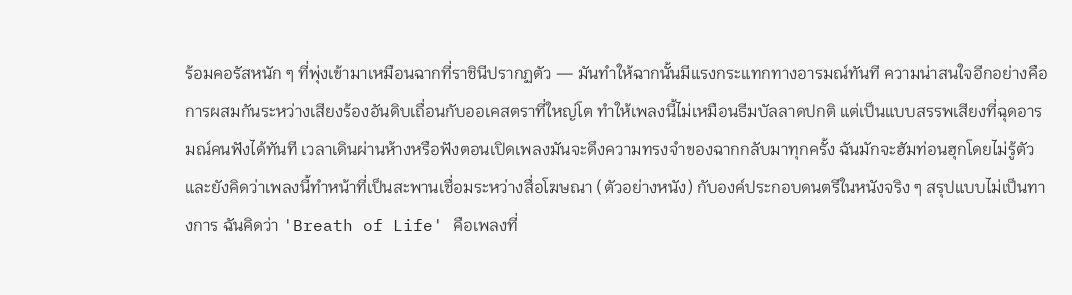ร้อมคอรัสหนัก ๆ ที่พุ่งเข้ามาเหมือนฉากที่ราชินีปรากฏตัว — มันทำให้ฉากนั้นมีแรงกระแทกทางอารมณ์ทันที ความน่าสนใจอีกอย่างคือการผสมกันระหว่างเสียงร้องอันดิบเถื่อนกับออเคสตราที่ใหญ่โต ทำให้เพลงนี้ไม่เหมือนธีมบัลลาดปกติ แต่เป็นแบบสรรพเสียงที่ฉุดอารมณ์คนฟังได้ทันที เวลาเดินผ่านห้างหรือฟังตอนเปิดเพลงมันจะดึงความทรงจำของฉากกลับมาทุกครั้ง ฉันมักจะฮัมท่อนฮุกโดยไม่รู้ตัว และยังคิดว่าเพลงนี้ทำหน้าที่เป็นสะพานเชื่อมระหว่างสื่อโฆษณา (ตัวอย่างหนัง) กับองค์ประกอบดนตรีในหนังจริง ๆ สรุปแบบไม่เป็นทางการ ฉันคิดว่า 'Breath of Life' คือเพลงที่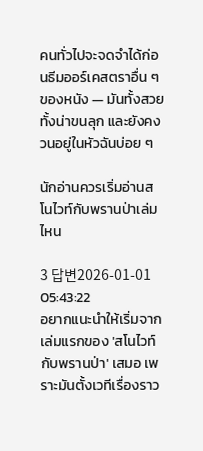คนทั่วไปจะจดจำได้ก่อนธีมออร์เคสตราอื่น ๆ ของหนัง — มันทั้งสวยทั้งน่าขนลุก และยังคงวนอยู่ในหัวฉันบ่อย ๆ

นักอ่านควรเริ่มอ่านสโนไวท์กับพรานป่าเล่มไหน

3 답변2026-01-01 05:43:22
อยากแนะนำให้เริ่มจากเล่มแรกของ 'สโนไวท์กับพรานป่า' เสมอ เพราะมันตั้งเวทีเรื่องราว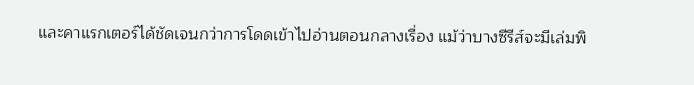และคาแรกเตอร์ได้ชัดเจนกว่าการโดดเข้าไปอ่านตอนกลางเรื่อง แม้ว่าบางซีรีส์จะมีเล่มพิ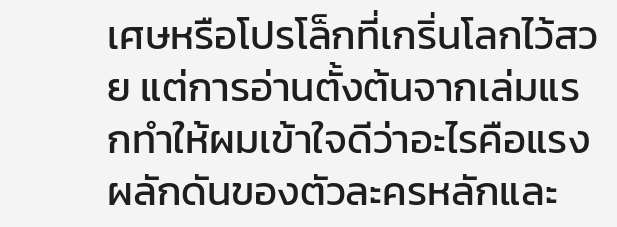เศษหรือโปรโล็กที่เกริ่นโลกไว้สวย แต่การอ่านตั้งต้นจากเล่มแรกทำให้ผมเข้าใจดีว่าอะไรคือแรงผลักดันของตัวละครหลักและ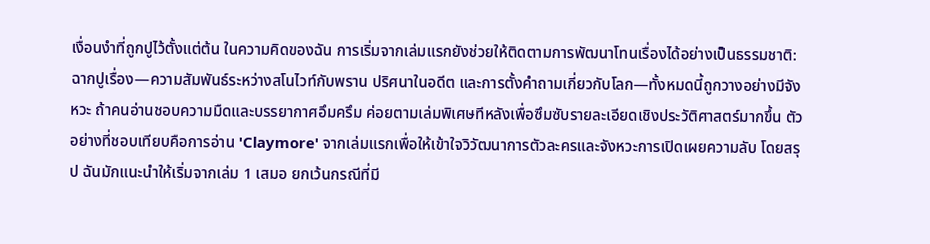เงื่อนงำที่ถูกปูไว้ตั้งแต่ต้น ในความคิดของฉัน การเริ่มจากเล่มแรกยังช่วยให้ติดตามการพัฒนาโทนเรื่องได้อย่างเป็นธรรมชาติ: ฉากปูเรื่อง—ความสัมพันธ์ระหว่างสโนไวท์กับพราน ปริศนาในอดีต และการตั้งคำถามเกี่ยวกับโลก—ทั้งหมดนี้ถูกวางอย่างมีจังหวะ ถ้าคนอ่านชอบความมืดและบรรยากาศอึมครึม ค่อยตามเล่มพิเศษทีหลังเพื่อซึมซับรายละเอียดเชิงประวัติศาสตร์มากขึ้น ตัวอย่างที่ชอบเทียบคือการอ่าน 'Claymore' จากเล่มแรกเพื่อให้เข้าใจวิวัฒนาการตัวละครและจังหวะการเปิดเผยความลับ โดยสรุป ฉันมักแนะนำให้เริ่มจากเล่ม 1 เสมอ ยกเว้นกรณีที่มี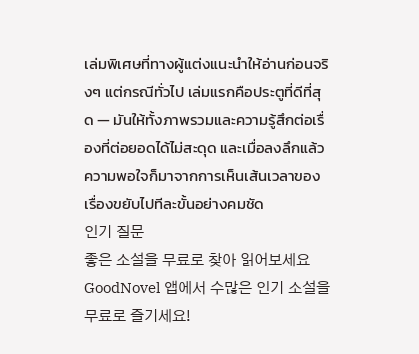เล่มพิเศษที่ทางผู้แต่งแนะนำให้อ่านก่อนจริงๆ แต่กรณีทั่วไป เล่มแรกคือประตูที่ดีที่สุด — มันให้ทั้งภาพรวมและความรู้สึกต่อเรื่องที่ต่อยอดได้ไม่สะดุด และเมื่อลงลึกแล้ว ความพอใจก็มาจากการเห็นเส้นเวลาของเรื่องขยับไปทีละขั้นอย่างคมชัด
인기 질문
좋은 소설을 무료로 찾아 읽어보세요
GoodNovel 앱에서 수많은 인기 소설을 무료로 즐기세요!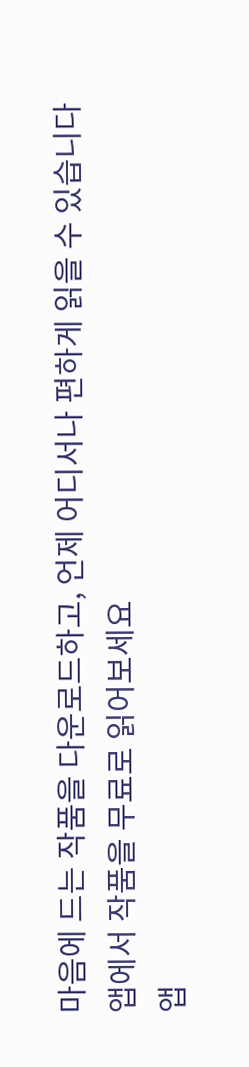마음에 드는 작품을 다운로드하고, 언제 어디서나 편하게 읽을 수 있습니다
앱에서 작품을 무료로 읽어보세요
앱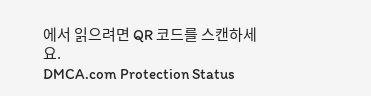에서 읽으려면 QR 코드를 스캔하세요.
DMCA.com Protection Status